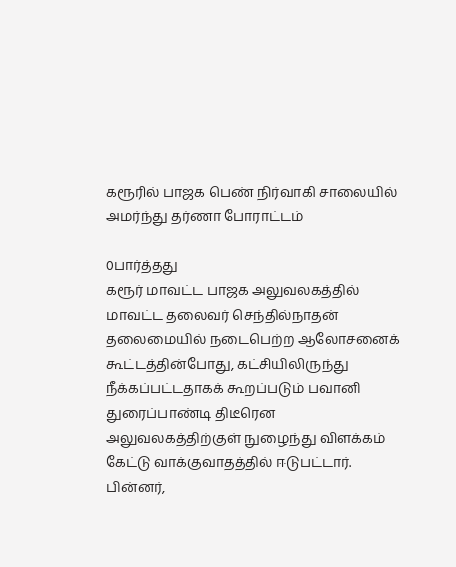கரூரில் பாஜக பெண் நிர்வாகி சாலையில் அமர்ந்து தர்ணா போராட்டம்

0பார்த்தது
கரூர் மாவட்ட பாஜக அலுவலகத்தில் மாவட்ட தலைவர் செந்தில்நாதன் தலைமையில் நடைபெற்ற ஆலோசனைக் கூட்டத்தின்போது, கட்சியிலிருந்து நீக்கப்பட்டதாகக் கூறப்படும் பவானி துரைப்பாண்டி திடீரென அலுவலகத்திற்குள் நுழைந்து விளக்கம் கேட்டு வாக்குவாதத்தில் ஈடுபட்டார். பின்னர்,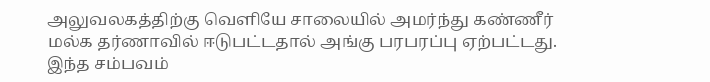அலுவலகத்திற்கு வெளியே சாலையில் அமர்ந்து கண்ணீர் மல்க தர்ணாவில் ஈடுபட்டதால் அங்கு பரபரப்பு ஏற்பட்டது. இந்த சம்பவம்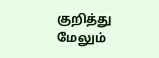குறித்து மேலும்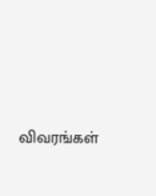விவரங்கள்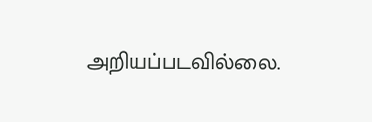அறியப்படவில்லை.